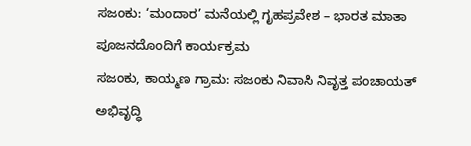ಸಜಂಕು: ‘ಮಂದಾರ’ ಮನೆಯಲ್ಲಿ ಗೃಹಪ್ರವೇಶ – ಭಾರತ ಮಾತಾ ಪೂಜನದೊಂದಿಗೆ ಕಾರ್ಯಕ್ರಮ
ಸಜಂಕು, ಕಾಯ್ಮಣ ಗ್ರಾಮ: ಸಜಂಕು ನಿವಾಸಿ ನಿವೃತ್ತ ಪಂಚಾಯತ್ ಅಭಿವೃದ್ಧಿ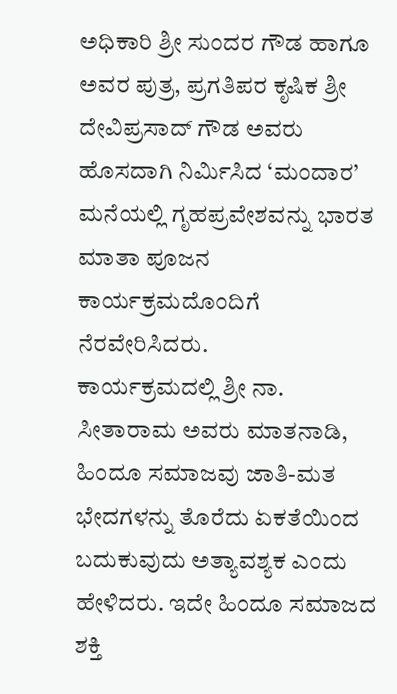ಅಧಿಕಾರಿ ಶ್ರೀ ಸುಂದರ ಗೌಡ ಹಾಗೂ ಅವರ ಪುತ್ರ, ಪ್ರಗತಿಪರ ಕೃಷಿಕ ಶ್ರೀ ದೇವಿಪ್ರಸಾದ್ ಗೌಡ ಅವರು ಹೊಸದಾಗಿ ನಿರ್ಮಿಸಿದ ‘ಮಂದಾರ’ ಮನೆಯಲ್ಲಿ ಗೃಹಪ್ರವೇಶವನ್ನು ಭಾರತ ಮಾತಾ ಪೂಜನ ಕಾರ್ಯಕ್ರಮದೊಂದಿಗೆ ನೆರವೇರಿಸಿದರು.
ಕಾರ್ಯಕ್ರಮದಲ್ಲಿ ಶ್ರೀ ನಾ. ಸೀತಾರಾಮ ಅವರು ಮಾತನಾಡಿ, ಹಿಂದೂ ಸಮಾಜವು ಜಾತಿ-ಮತ ಭೇದಗಳನ್ನು ತೊರೆದು ಏಕತೆಯಿಂದ ಬದುಕುವುದು ಅತ್ಯಾವಶ್ಯಕ ಎಂದು ಹೇಳಿದರು. ಇದೇ ಹಿಂದೂ ಸಮಾಜದ ಶಕ್ತಿ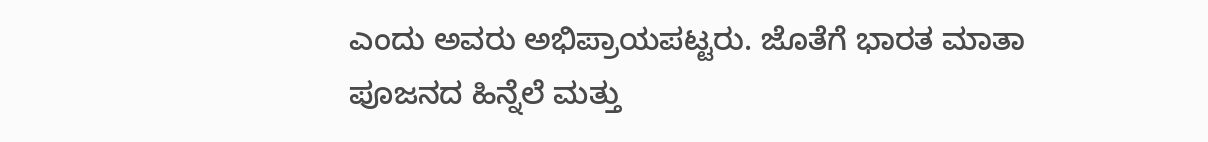ಎಂದು ಅವರು ಅಭಿಪ್ರಾಯಪಟ್ಟರು. ಜೊತೆಗೆ ಭಾರತ ಮಾತಾ ಪೂಜನದ ಹಿನ್ನೆಲೆ ಮತ್ತು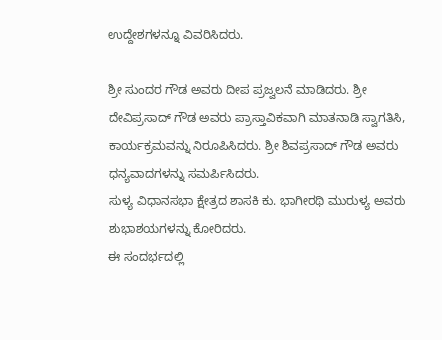ಉದ್ದೇಶಗಳನ್ನೂ ವಿವರಿಸಿದರು.

ಶ್ರೀ ಸುಂದರ ಗೌಡ ಅವರು ದೀಪ ಪ್ರಜ್ವಲನೆ ಮಾಡಿದರು. ಶ್ರೀ ದೇವಿಪ್ರಸಾದ್ ಗೌಡ ಅವರು ಪ್ರಾಸ್ತಾವಿಕವಾಗಿ ಮಾತನಾಡಿ ಸ್ವಾಗತಿಸಿ, ಕಾರ್ಯಕ್ರಮವನ್ನು ನಿರೂಪಿಸಿದರು. ಶ್ರೀ ಶಿವಪ್ರಸಾದ್ ಗೌಡ ಅವರು ಧನ್ಯವಾದಗಳನ್ನು ಸಮರ್ಪಿಸಿದರು.
ಸುಳ್ಯ ವಿಧಾನಸಭಾ ಕ್ಷೇತ್ರದ ಶಾಸಕಿ ಕು. ಭಾಗೀರಥಿ ಮುರುಳ್ಯ ಅವರು ಶುಭಾಶಯಗಳನ್ನು ಕೋರಿದರು.
ಈ ಸಂದರ್ಭದಲ್ಲಿ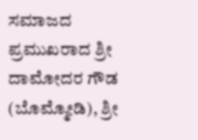ಸಮಾಜದ ಪ್ರಮುಖರಾದ ಶ್ರೀ ದಾಮೋದರ ಗೌಡ (ಬೊಮ್ಮೋಡಿ), ಶ್ರೀ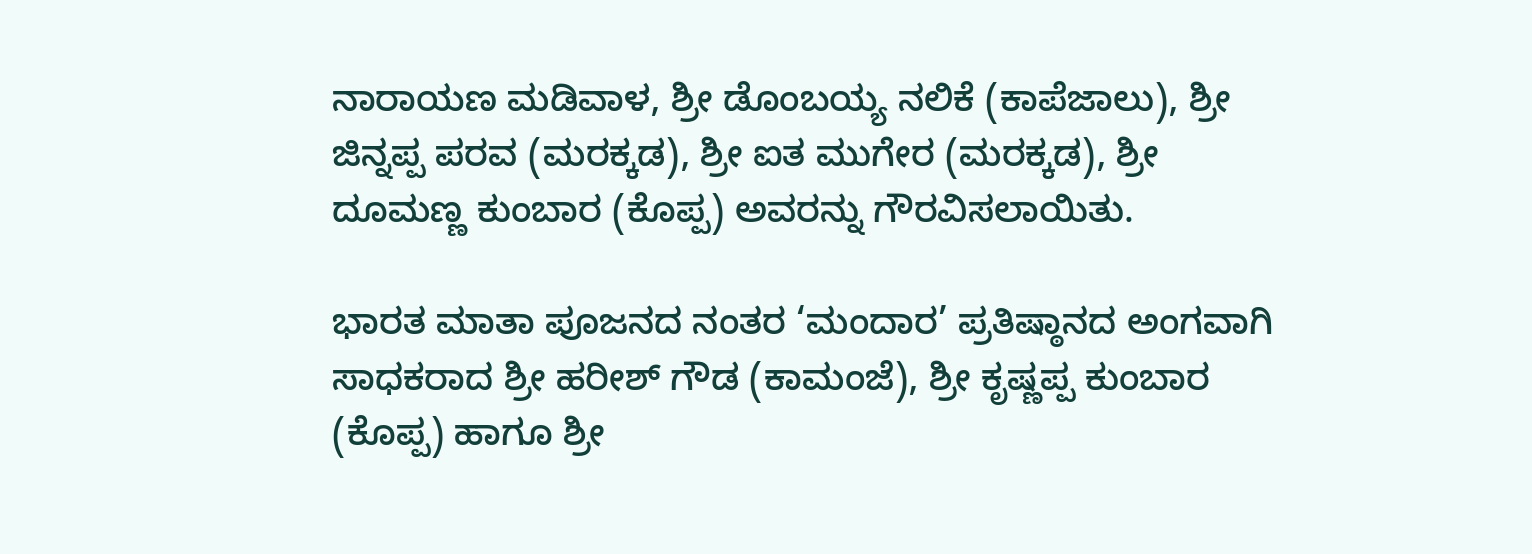ನಾರಾಯಣ ಮಡಿವಾಳ, ಶ್ರೀ ಡೊಂಬಯ್ಯ ನಲಿಕೆ (ಕಾಪೆಜಾಲು), ಶ್ರೀ ಜಿನ್ನಪ್ಪ ಪರವ (ಮರಕ್ಕಡ), ಶ್ರೀ ಐತ ಮುಗೇರ (ಮರಕ್ಕಡ), ಶ್ರೀ ದೂಮಣ್ಣ ಕುಂಬಾರ (ಕೊಪ್ಪ) ಅವರನ್ನು ಗೌರವಿಸಲಾಯಿತು.

ಭಾರತ ಮಾತಾ ಪೂಜನದ ನಂತರ ‘ಮಂದಾರ’ ಪ್ರತಿಷ್ಠಾನದ ಅಂಗವಾಗಿ ಸಾಧಕರಾದ ಶ್ರೀ ಹರೀಶ್ ಗೌಡ (ಕಾಮಂಜೆ), ಶ್ರೀ ಕೃಷ್ಣಪ್ಪ ಕುಂಬಾರ (ಕೊಪ್ಪ) ಹಾಗೂ ಶ್ರೀ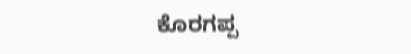ಕೊರಗಪ್ಪ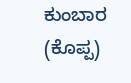ಕುಂಬಾರ (ಕೊಪ್ಪ)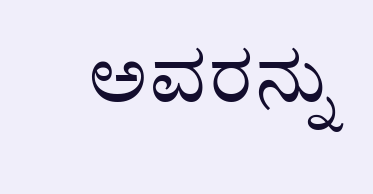ಅವರನ್ನು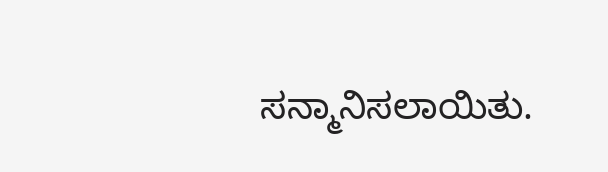ಸನ್ಮಾನಿಸಲಾಯಿತು.